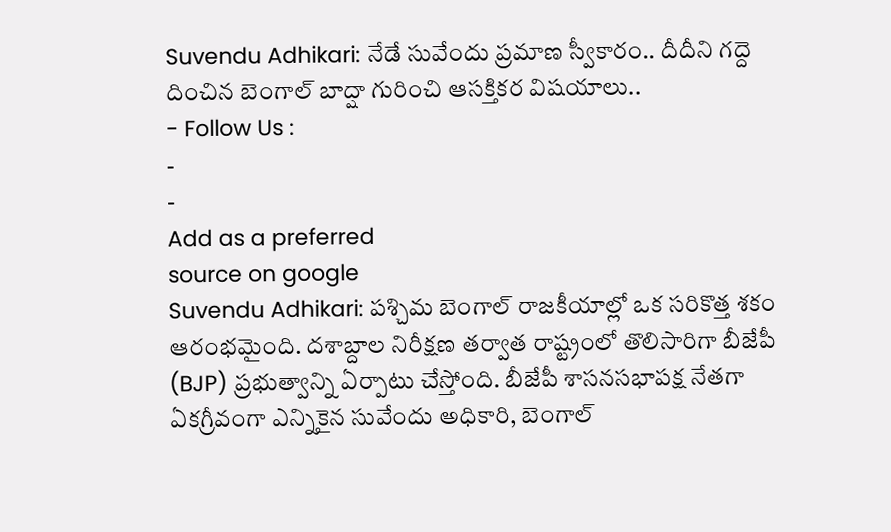Suvendu Adhikari: నేడే సువేందు ప్రమాణ స్వీకారం.. దీదీని గద్దె దించిన బెంగాల్ బాద్షా గురించి ఆసక్తికర విషయాలు..
- Follow Us :
-
-
Add as a preferred
source on google
Suvendu Adhikari: పశ్చిమ బెంగాల్ రాజకీయాల్లో ఒక సరికొత్త శకం ఆరంభమైంది. దశాబ్దాల నిరీక్షణ తర్వాత రాష్ట్రంలో తొలిసారిగా బీజేపీ (BJP) ప్రభుత్వాన్ని ఏర్పాటు చేస్తోంది. బీజేపీ శాసనసభాపక్ష నేతగా ఏకగ్రీవంగా ఎన్నికైన సువేందు అధికారి, బెంగాల్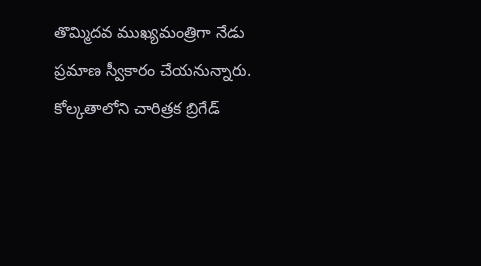తొమ్మిదవ ముఖ్యమంత్రిగా నేడు ప్రమాణ స్వీకారం చేయనున్నారు. కోల్కతాలోని చారిత్రక బ్రిగేడ్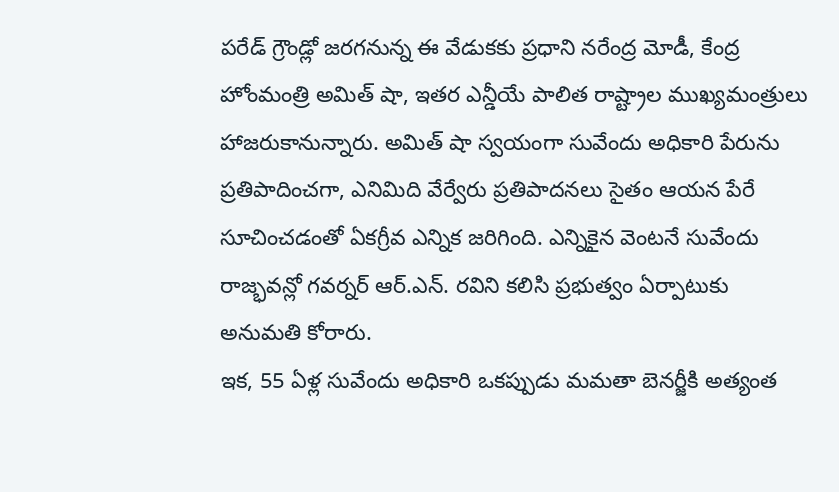పరేడ్ గ్రౌండ్లో జరగనున్న ఈ వేడుకకు ప్రధాని నరేంద్ర మోడీ, కేంద్ర హోంమంత్రి అమిత్ షా, ఇతర ఎన్డీయే పాలిత రాష్ట్రాల ముఖ్యమంత్రులు హాజరుకానున్నారు. అమిత్ షా స్వయంగా సువేందు అధికారి పేరును ప్రతిపాదించగా, ఎనిమిది వేర్వేరు ప్రతిపాదనలు సైతం ఆయన పేరే సూచించడంతో ఏకగ్రీవ ఎన్నిక జరిగింది. ఎన్నికైన వెంటనే సువేందు రాజ్భవన్లో గవర్నర్ ఆర్.ఎన్. రవిని కలిసి ప్రభుత్వం ఏర్పాటుకు అనుమతి కోరారు.
ఇక, 55 ఏళ్ల సువేందు అధికారి ఒకప్పుడు మమతా బెనర్జీకి అత్యంత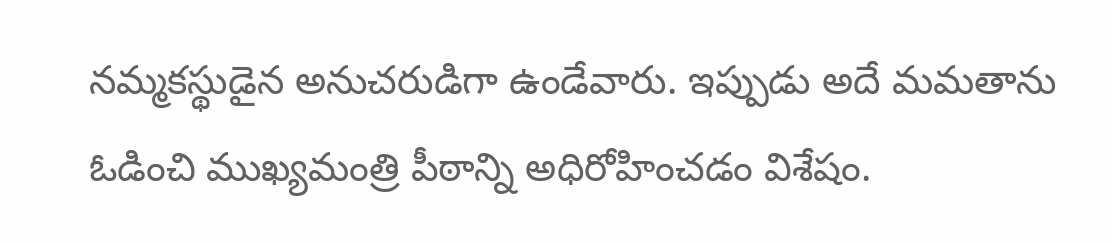నమ్మకస్థుడైన అనుచరుడిగా ఉండేవారు. ఇప్పుడు అదే మమతాను ఓడించి ముఖ్యమంత్రి పీఠాన్ని అధిరోహించడం విశేషం.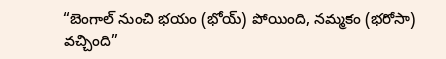“బెంగాల్ నుంచి భయం (భోయ్) పోయింది, నమ్మకం (భరోసా) వచ్చింది”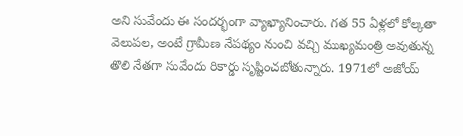అని సువేందు ఈ సందర్భంగా వ్యాఖ్యానించారు. గత 55 ఏళ్లలో కోల్కతా వెలుపల, అంటే గ్రామీణ నేపథ్యం నుంచి వచ్చి ముఖ్యమంత్రి అవుతున్న తొలి నేతగా సువేందు రికార్డు సృష్టించబోతున్నారు. 1971లో అజోయ్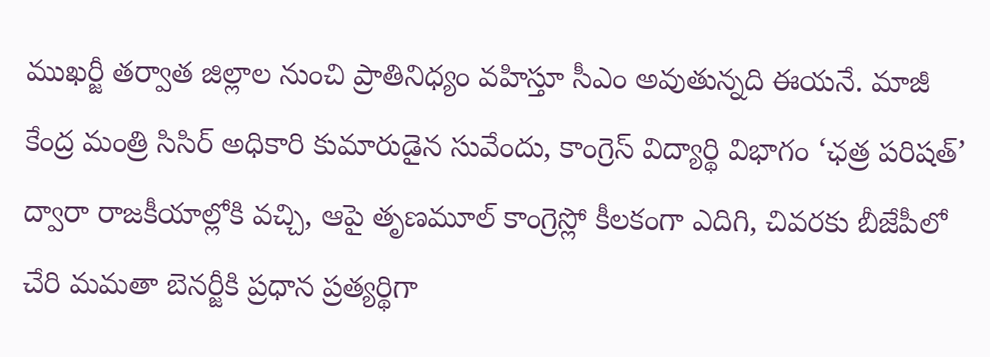ముఖర్జీ తర్వాత జిల్లాల నుంచి ప్రాతినిధ్యం వహిస్తూ సీఎం అవుతున్నది ఈయనే. మాజీ కేంద్ర మంత్రి సిసిర్ అధికారి కుమారుడైన సువేందు, కాంగ్రెస్ విద్యార్థి విభాగం ‘ఛత్ర పరిషత్’ ద్వారా రాజకీయాల్లోకి వచ్చి, ఆపై తృణమూల్ కాంగ్రెస్లో కీలకంగా ఎదిగి, చివరకు బీజేపీలో చేరి మమతా బెనర్జీకి ప్రధాన ప్రత్యర్థిగా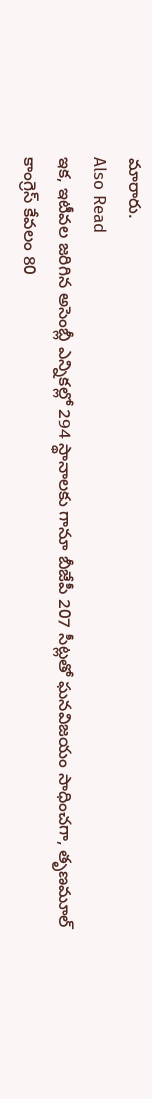మారారు.
Also Read
ఇక, ఇటీవల జరిగిన అసెంబ్లీ ఎన్నికల్లో 294 స్థానాలకు గానూ బీజేపీ 207 సీట్లతో ఘనవిజయం సాధించగా, తృణమూల్ కాంగ్రెస్ కేవలం 80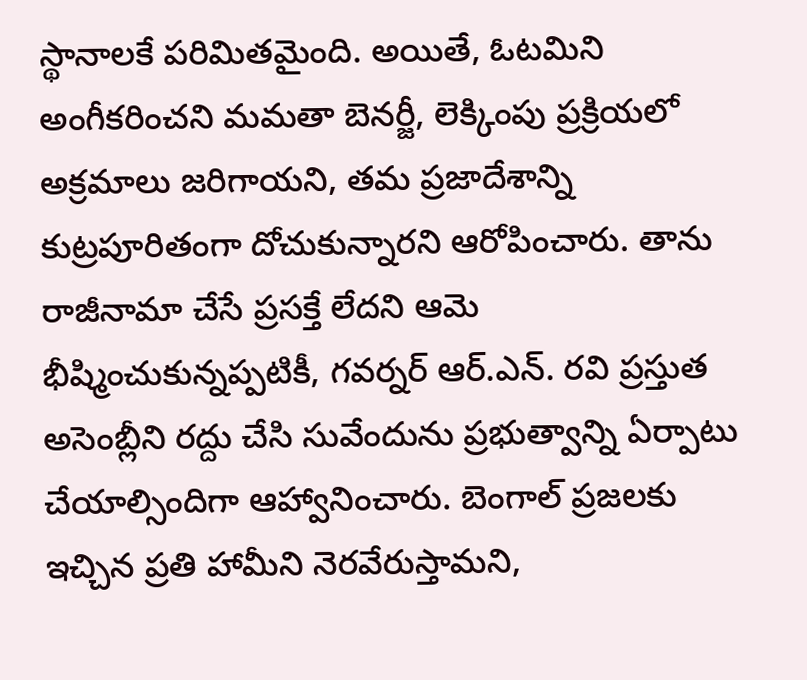స్థానాలకే పరిమితమైంది. అయితే, ఓటమిని అంగీకరించని మమతా బెనర్జీ, లెక్కింపు ప్రక్రియలో అక్రమాలు జరిగాయని, తమ ప్రజాదేశాన్ని కుట్రపూరితంగా దోచుకున్నారని ఆరోపించారు. తాను రాజీనామా చేసే ప్రసక్తే లేదని ఆమె భీష్మించుకున్నప్పటికీ, గవర్నర్ ఆర్.ఎన్. రవి ప్రస్తుత అసెంబ్లీని రద్దు చేసి సువేందును ప్రభుత్వాన్ని ఏర్పాటు చేయాల్సిందిగా ఆహ్వానించారు. బెంగాల్ ప్రజలకు ఇచ్చిన ప్రతి హామీని నెరవేరుస్తామని,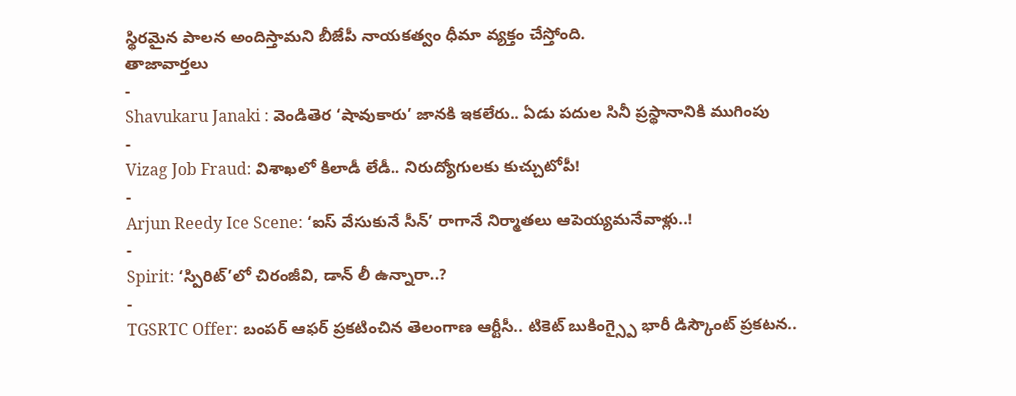స్థిరమైన పాలన అందిస్తామని బీజేపీ నాయకత్వం ధీమా వ్యక్తం చేస్తోంది.
తాజావార్తలు
-
Shavukaru Janaki : వెండితెర ‘షావుకారు’ జానకి ఇకలేరు.. ఏడు పదుల సినీ ప్రస్థానానికి ముగింపు
-
Vizag Job Fraud: విశాఖలో కిలాడీ లేడీ.. నిరుద్యోగులకు కుచ్చుటోపీ!
-
Arjun Reedy Ice Scene: ‘ఐస్ వేసుకునే సీన్’ రాగానే నిర్మాతలు ఆపెయ్యమనేవాళ్లు..!
-
Spirit: ‘స్పిరిట్’లో చిరంజీవి, డాన్ లీ ఉన్నారా..?
-
TGSRTC Offer: బంపర్ ఆఫర్ ప్రకటించిన తెలంగాణ ఆర్టీసీ.. టికెట్ బుకింగ్స్పై భారీ డిస్కౌంట్ ప్రకటన..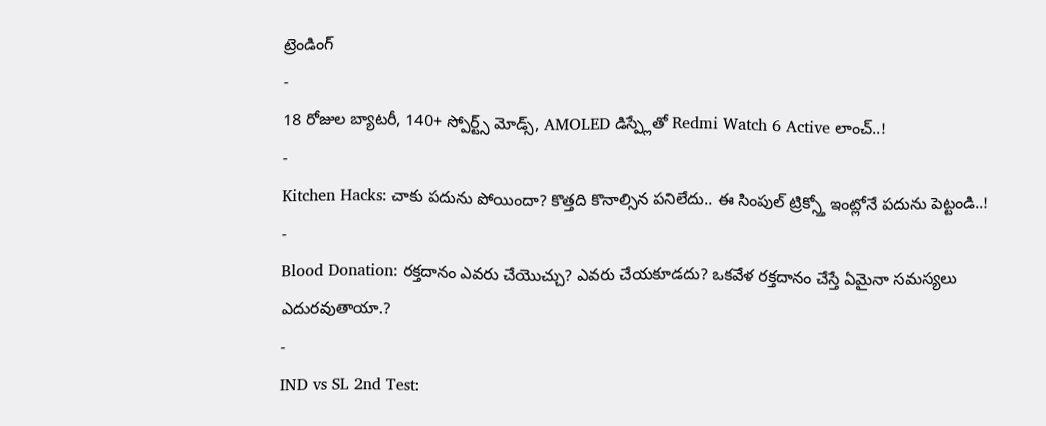ట్రెండింగ్
-
18 రోజుల బ్యాటరీ, 140+ స్పోర్ట్స్ మోడ్స్, AMOLED డిస్ప్లేతో Redmi Watch 6 Active లాంచ్..!
-
Kitchen Hacks: చాకు పదును పోయిందా? కొత్తది కొనాల్సిన పనిలేదు.. ఈ సింపుల్ ట్రిక్స్తో ఇంట్లోనే పదును పెట్టండి..!
-
Blood Donation: రక్తదానం ఎవరు చేయొచ్చు? ఎవరు చేయకూడదు? ఒకవేళ రక్తదానం చేస్తే ఏమైనా సమస్యలు ఎదురవుతాయా.?
-
IND vs SL 2nd Test: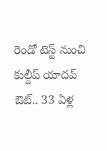రెండో టెస్ట్ నుంచి కుల్దీప్ యాదవ్ ఔట్.. 33 ఏళ్ల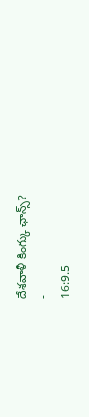దేశవాళీ కింగ్కు ఛాన్స్?
-
16:9.5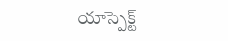యాస్పెక్ట్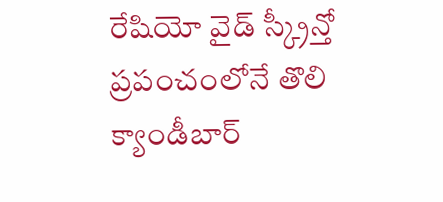రేషియో వైడ్ స్క్రీన్తో ప్రపంచంలోనే తొలి క్యాండీబార్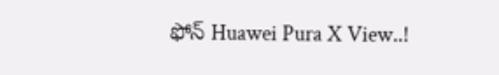ఫోన్ Huawei Pura X View..!